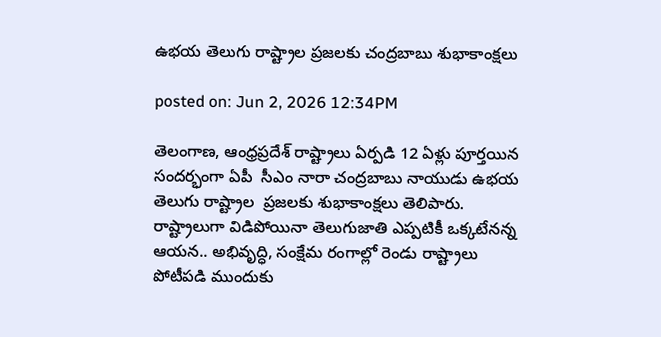ఉభయ తెలుగు రాష్ట్రాల ప్రజలకు చంద్రబాబు శుభాకాంక్షలు

posted on: Jun 2, 2026 12:34PM

తెలంగాణ, ఆంధ్రప్రదేశ్ రాష్ట్రాలు ఏర్పడి 12 ఏళ్లు పూర్తయిన సందర్భంగా ఏపీ  సీఎం నారా చంద్రబాబు నాయుడు ఉభయ తెలుగు రాష్ట్రాల  ప్రజలకు శుభాకాంక్షలు తెలిపారు. రాష్ట్రాలుగా విడిపోయినా తెలుగుజాతి ఎప్పటికీ ఒక్కటేనన్న ఆయన.. అభివృద్ధి, సంక్షేమ రంగాల్లో రెండు రాష్ట్రాలు పోటీపడి ముందుకు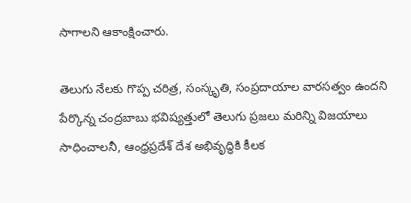సాగాలని ఆకాంక్షించారు.

తెలుగు నేలకు గొప్ప చరిత్ర, సంస్కృతి, సంప్రదాయాల వారసత్వం ఉందని పేర్కొన్న చంద్రబాబు భవిష్యత్తులో తెలుగు ప్రజలు మరిన్ని విజయాలు సాధించాలనీ, ఆంధ్రప్రదేశ్ దేశ అభివృద్ధికి కీలక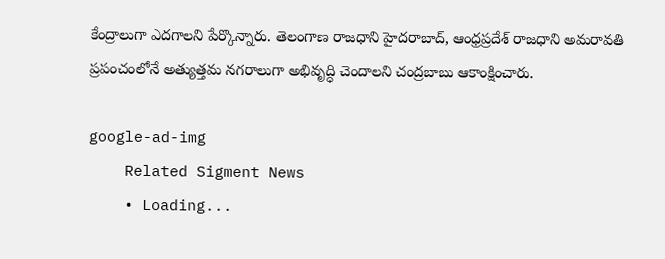కేంద్రాలుగా ఎదగాలని పేర్కొన్నారు. తెలంగాణ రాజధాని హైదరాబాద్‌, ఆంధ్రప్రదేశ్ రాజధాని అమరావతి ప్రపంచంలోనే అత్యుత్తమ నగరాలుగా అభివృద్ధి చెందాలని చంద్రబాబు ఆకాంక్షించారు.

google-ad-img
    Related Sigment News
    • Loading...